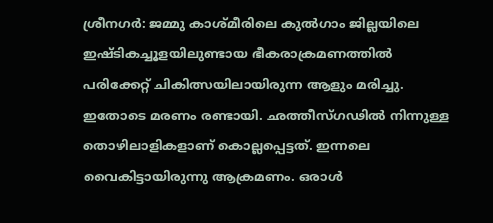ശ്രീനഗർ: ജമ്മു കാശ്മീരിലെ കുൽഗാം ജില്ലയിലെ ഇഷ്ടികച്ചൂളയിലുണ്ടായ ഭീകരാക്രമണത്തിൽ പരിക്കേറ്റ് ചികിത്സയിലായിരുന്ന ആളും മരിച്ചു. ഇതോടെ മരണം രണ്ടായി. ഛത്തീസ്ഗഢിൽ നിന്നുള്ള തൊഴിലാളികളാണ് കൊല്ലപ്പെട്ടത്. ഇന്നലെ വൈകിട്ടായിരുന്നു ആക്രമണം. ഒരാൾ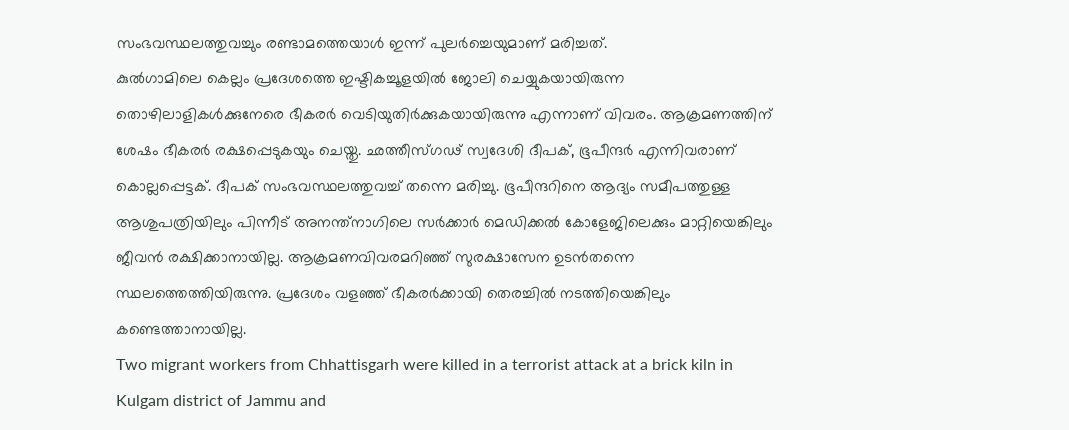സംഭവസ്ഥലത്തുവച്ചും രണ്ടാമത്തെയാൾ ഇന്ന് പുലർച്ചെയുമാണ് മരിച്ചത്.
കുൽഗാമിലെ കെല്ലം പ്രദേശത്തെ ഇഷ്ടികച്ചൂളയിൽ ജോലി ചെയ്യുകയായിരുന്ന തൊഴിലാളികൾക്കുനേരെ ഭീകരർ വെടിയുതിർക്കുകയായിരുന്നു എന്നാണ് വിവരം. ആക്രമണത്തിന് ശേഷം ഭീകരർ രക്ഷപ്പെടുകയും ചെയ്തു. ഛത്തീസ്ഗഢ് സ്വദേശി ദീപക്, ഭൂപീന്ദർ എന്നിവരാണ് കൊല്ലപ്പെട്ടക്. ദീപക് സംഭവസ്ഥലത്തുവച്ച് തന്നെ മരിച്ചു. ഭൂപീന്ദറിനെ ആദ്യം സമീപത്തുള്ള ആശുപത്രിയിലും പിന്നീട് അനന്ത്നാഗിലെ സർക്കാർ മെഡിക്കൽ കോളേജിലെക്കും മാറ്റിയെങ്കിലും ജീവൻ രക്ഷിക്കാനായില്ല. ആക്രമണവിവരമറിഞ്ഞ് സുരക്ഷാസേന ഉടൻതന്നെ സ്ഥലത്തെത്തിയിരുന്നു. പ്രദേശം വളഞ്ഞ് ഭീകരർക്കായി തെരച്ചിൽ നടത്തിയെങ്കിലും കണ്ടെത്താനായില്ല.
Two migrant workers from Chhattisgarh were killed in a terrorist attack at a brick kiln in Kulgam district of Jammu and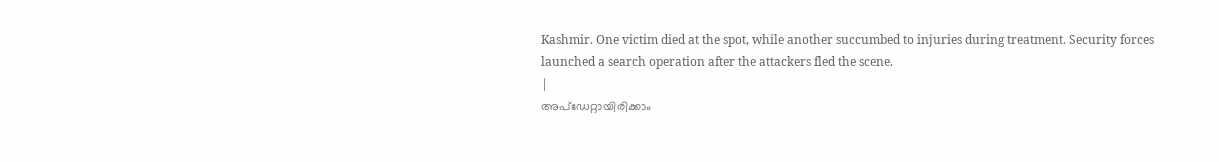Kashmir. One victim died at the spot, while another succumbed to injuries during treatment. Security forces launched a search operation after the attackers fled the scene.
|
അപ്ഡേറ്റായിരിക്കാം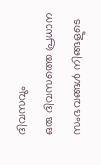ദിവസവും
ഒരു ദിവസത്തെ പ്രധാന സംഭവങ്ങൾ നിങ്ങളുടെ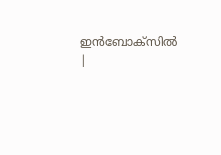ഇൻബോക്സിൽ |